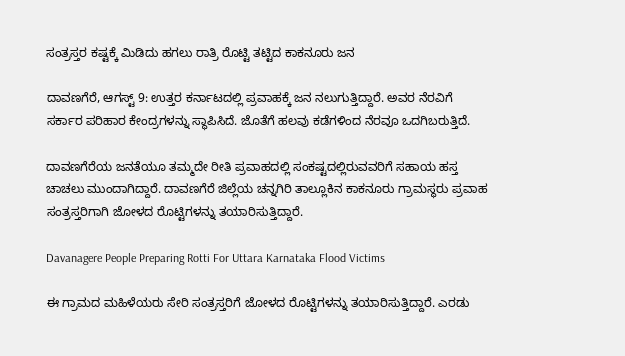ಸಂತ್ರಸ್ತರ ಕಷ್ಟಕ್ಕೆ ಮಿಡಿದು ಹಗಲು ರಾತ್ರಿ ರೊಟ್ಟಿ ತಟ್ಟಿದ ಕಾಕನೂರು ಜನ

ದಾವಣಗೆರೆ, ಆಗಸ್ಟ್ 9: ಉತ್ತರ ಕರ್ನಾಟದಲ್ಲಿ ಪ್ರವಾಹಕ್ಕೆ ಜನ ನಲುಗುತ್ತಿದ್ದಾರೆ. ಅವರ ನೆರವಿಗೆ ಸರ್ಕಾರ ಪರಿಹಾರ ಕೇಂದ್ರಗಳನ್ನು ಸ್ಥಾಪಿಸಿದೆ. ಜೊತೆಗೆ ಹಲವು ಕಡೆಗಳಿಂದ ನೆರವೂ ಒದಗಿಬರುತ್ತಿದೆ.

ದಾವಣಗೆರೆಯ ಜನತೆಯೂ ತಮ್ಮದೇ ರೀತಿ ಪ್ರವಾಹದಲ್ಲಿ ಸಂಕಷ್ಟದಲ್ಲಿರುವವರಿಗೆ ಸಹಾಯ ಹಸ್ತ ಚಾಚಲು ಮುಂದಾಗಿದ್ದಾರೆ. ದಾವಣಗೆರೆ ಜಿಲ್ಲೆಯ ಚನ್ನಗಿರಿ ತಾಲ್ಲೂಕಿನ ಕಾಕನೂರು ಗ್ರಾಮಸ್ಥರು ಪ್ರವಾಹ ಸಂತ್ರಸ್ತರಿಗಾಗಿ ಜೋಳದ ರೊಟ್ಟಿಗಳನ್ನು ತಯಾರಿಸುತ್ತಿದ್ದಾರೆ.

Davanagere People Preparing Rotti For Uttara Karnataka Flood Victims

ಈ ಗ್ರಾಮದ ಮಹಿಳೆಯರು ಸೇರಿ ಸಂತ್ರಸ್ತರಿಗೆ ಜೋಳದ ರೊಟ್ಟಿಗಳನ್ನು ತಯಾರಿಸುತ್ತಿದ್ದಾರೆ. ಎರಡು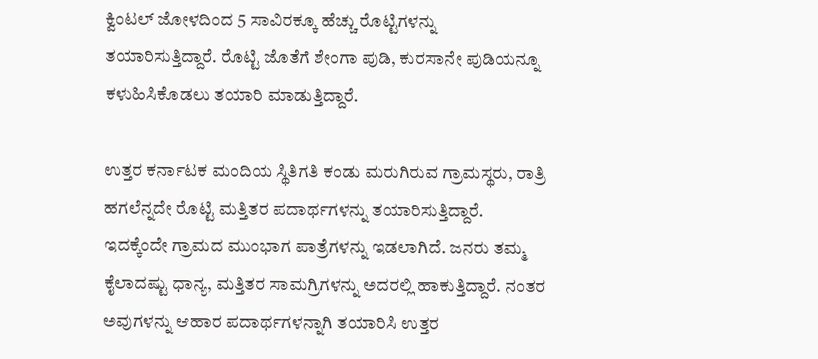ಕ್ವಿಂಟಲ್ ಜೋಳದಿಂದ 5 ಸಾವಿರಕ್ಕೂ ಹೆಚ್ಚು ರೊಟ್ಟಿಗಳನ್ನು ತಯಾರಿಸುತ್ತಿದ್ದಾರೆ. ರೊಟ್ಟಿ ಜೊತೆಗೆ ಶೇಂಗಾ ಪುಡಿ, ಕುರಸಾನೇ ಪುಡಿಯನ್ನೂ ಕಳುಹಿಸಿಕೊಡಲು ತಯಾರಿ ಮಾಡುತ್ತಿದ್ದಾರೆ.

ಉತ್ತರ ಕರ್ನಾಟಕ ಮಂದಿಯ ಸ್ಥಿತಿಗತಿ ಕಂಡು ಮರುಗಿರುವ ಗ್ರಾಮಸ್ಥರು, ರಾತ್ರಿ ಹಗಲೆನ್ನದೇ ರೊಟ್ಟಿ ಮತ್ತಿತರ ಪದಾರ್ಥಗಳನ್ನು ತಯಾರಿಸುತ್ತಿದ್ದಾರೆ. ಇದಕ್ಕೆಂದೇ ಗ್ರಾಮದ ಮುಂಭಾಗ ಪಾತ್ರೆಗಳನ್ನು ಇಡಲಾಗಿದೆ. ಜನರು ತಮ್ಮ ಕೈಲಾದಷ್ಟು ಧಾನ್ಯ, ಮತ್ತಿತರ ಸಾಮಗ್ರಿಗಳನ್ನು ಅದರಲ್ಲಿ ಹಾಕುತ್ತಿದ್ದಾರೆ. ನಂತರ ಅವುಗಳನ್ನು ಆಹಾರ ಪದಾರ್ಥಗಳನ್ನಾಗಿ ತಯಾರಿಸಿ ಉತ್ತರ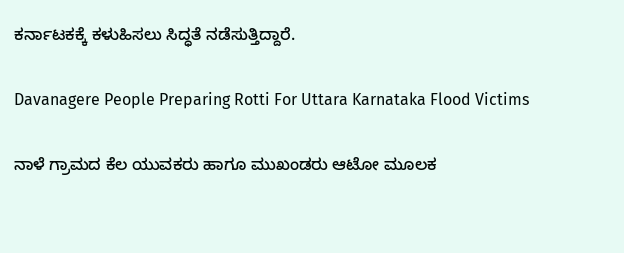ಕರ್ನಾಟಕಕ್ಕೆ ಕಳುಹಿಸಲು ಸಿದ್ಧತೆ ನಡೆಸುತ್ತಿದ್ದಾರೆ.

Davanagere People Preparing Rotti For Uttara Karnataka Flood Victims

ನಾಳೆ ಗ್ರಾಮದ ಕೆಲ ಯುವಕರು ಹಾಗೂ ಮುಖಂಡರು ಆಟೋ ಮೂಲಕ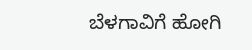ಬೆಳಗಾವಿಗೆ ಹೋಗಿ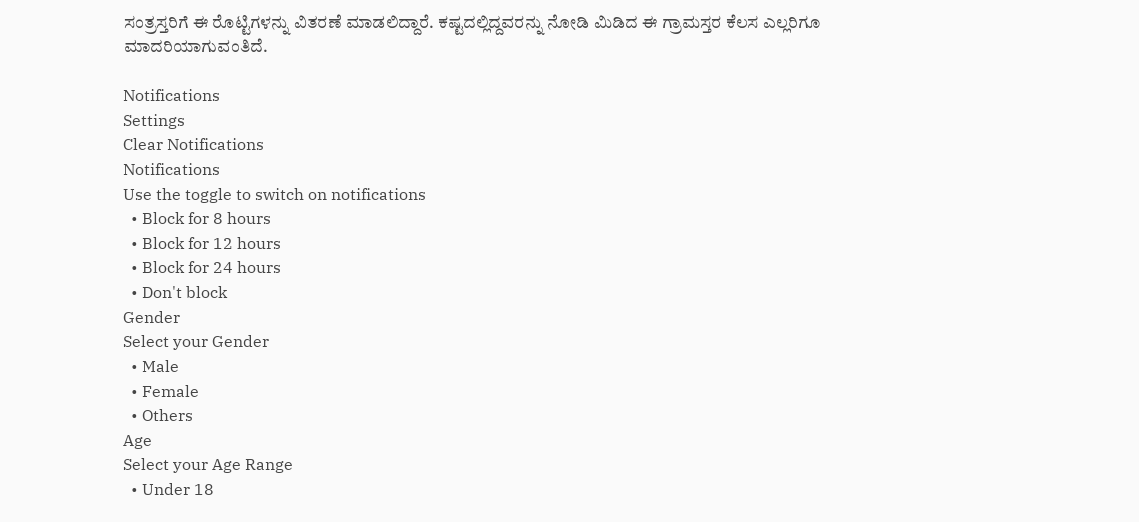ಸಂತ್ರಸ್ತರಿಗೆ ಈ ರೊಟ್ಟಿಗಳನ್ನು ವಿತರಣೆ ಮಾಡಲಿದ್ದಾರೆ. ಕಷ್ಟದಲ್ಲಿದ್ದವರನ್ನು ನೋಡಿ ಮಿಡಿದ ಈ ಗ್ರಾಮಸ್ತರ ಕೆಲಸ ಎಲ್ಲರಿಗೂ ಮಾದರಿಯಾಗುವಂತಿದೆ.

Notifications
Settings
Clear Notifications
Notifications
Use the toggle to switch on notifications
  • Block for 8 hours
  • Block for 12 hours
  • Block for 24 hours
  • Don't block
Gender
Select your Gender
  • Male
  • Female
  • Others
Age
Select your Age Range
  • Under 18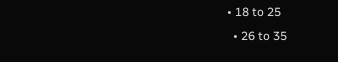• 18 to 25
  • 26 to 35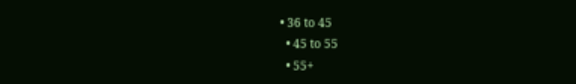• 36 to 45
  • 45 to 55
  • 55+